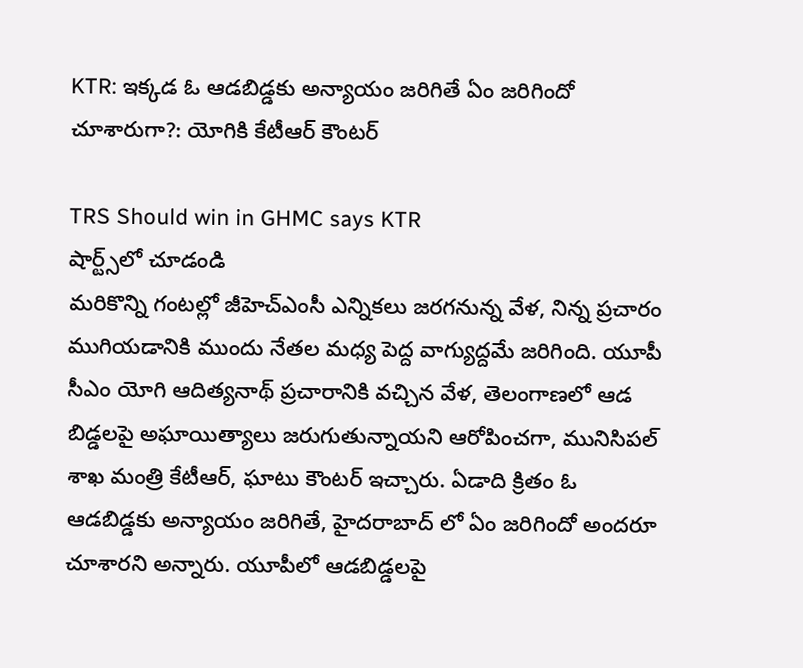KTR: ఇక్కడ ఓ ఆడబిడ్డకు అన్యాయం జరిగితే ఏం జరిగిందో చూశారుగా?: యోగికి కేటీఆర్ కౌంటర్

TRS Should win in GHMC says KTR
షార్ట్స్‌లో చూడండి
మరికొన్ని గంటల్లో జీహెచ్ఎంసీ ఎన్నికలు జరగనున్న వేళ, నిన్న ప్రచారం ముగియడానికి ముందు నేతల మధ్య పెద్ద వాగ్యుద్దమే జరిగింది. యూపీ సీఎం యోగి ఆదిత్యనాథ్ ప్రచారానికి వచ్చిన వేళ, తెలంగాణలో ఆడ బిడ్డలపై అఘాయిత్యాలు జరుగుతున్నాయని ఆరోపించగా, మునిసిపల్ శాఖ మంత్రి కేటీఆర్, ఘాటు కౌంటర్ ఇచ్చారు. ఏడాది క్రితం ఓ ఆడబిడ్డకు అన్యాయం జరిగితే, హైదరాబాద్ లో ఏం జరిగిందో అందరూ చూశారని అన్నారు. యూపీలో ఆడబిడ్డలపై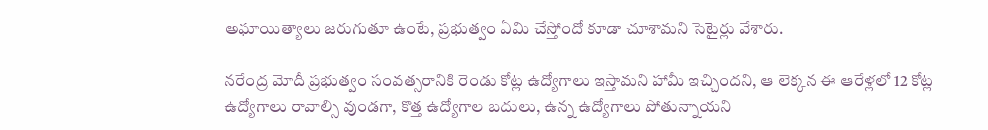అఘాయిత్యాలు జరుగుతూ ఉంటే, ప్రభుత్వం ఏమి చేస్తోందో కూడా చూశామని సెటైర్లు వేశారు.

నరేంద్ర మోదీ ప్రభుత్వం సంవత్సరానికి రెండు కోట్ల ఉద్యోగాలు ఇస్తామని హామీ ఇచ్చిందని, ఆ లెక్కన ఈ ఆరేళ్లలో 12 కోట్ల ఉద్యోగాలు రావాల్సి వుండగా, కొత్త ఉద్యోగాల బదులు, ఉన్న ఉద్యోగాలు పోతున్నాయని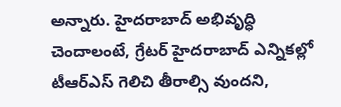అన్నారు. హైదరాబాద్ అభివృద్ధి చెందాలంటే, గ్రేటర్ హైదరాబాద్ ఎన్నికల్లో టీఆర్ఎస్ గెలిచి తీరాల్సి వుందని,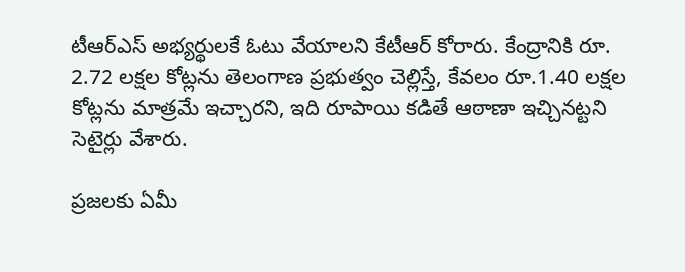టీఆర్ఎస్ అభ్యర్థులకే ఓటు వేయాలని కేటీఆర్ కోరారు. కేంద్రానికి రూ. 2.72 లక్షల కోట్లను తెలంగాణ ప్రభుత్వం చెల్లిస్తే, కేవలం రూ.1.40 లక్షల కోట్లను మాత్రమే ఇచ్చారని, ఇది రూపాయి కడితే ఆఠాణా ఇచ్చినట్టని సెటైర్లు వేశారు.

ప్రజలకు ఏమీ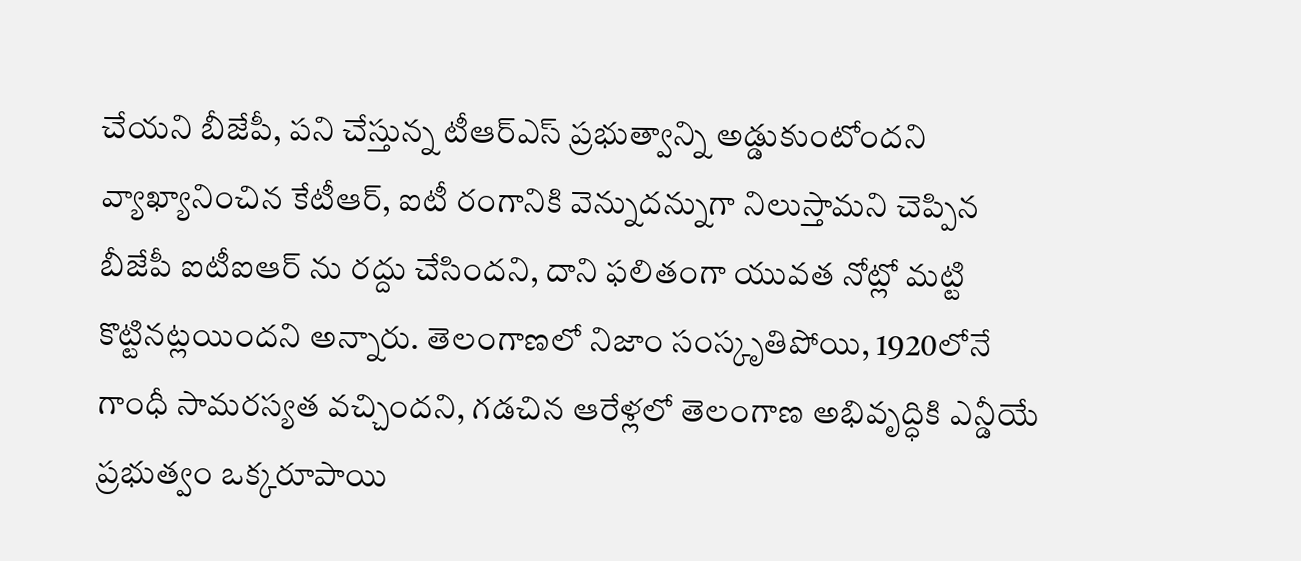చేయని బీజేపీ, పని చేస్తున్న టీఆర్ఎస్ ప్రభుత్వాన్ని అడ్డుకుంటోందని వ్యాఖ్యానించిన కేటీఆర్, ఐటీ రంగానికి వెన్నుదన్నుగా నిలుస్తామని చెప్పిన బీజేపీ ఐటీఐఆర్ ను రద్దు చేసిందని, దాని ఫలితంగా యువత నోట్లో మట్టి కొట్టినట్లయిందని అన్నారు. తెలంగాణలో నిజాం సంస్కృతిపోయి, 1920లోనే గాంధీ సామరస్యత వచ్చిందని, గడచిన ఆరేళ్లలో తెలంగాణ అభివృద్ధికి ఎన్డీయే ప్రభుత్వం ఒక్కరూపాయి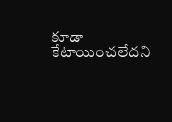కూడా కేటాయించలేదని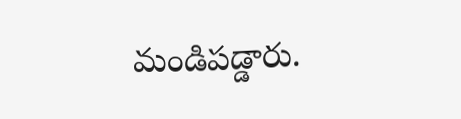మండిపడ్డారు.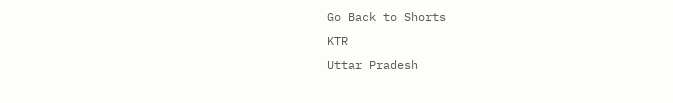Go Back to Shorts
KTR
Uttar Pradesh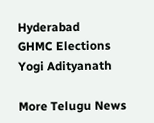Hyderabad
GHMC Elections
Yogi Adityanath

More Telugu News